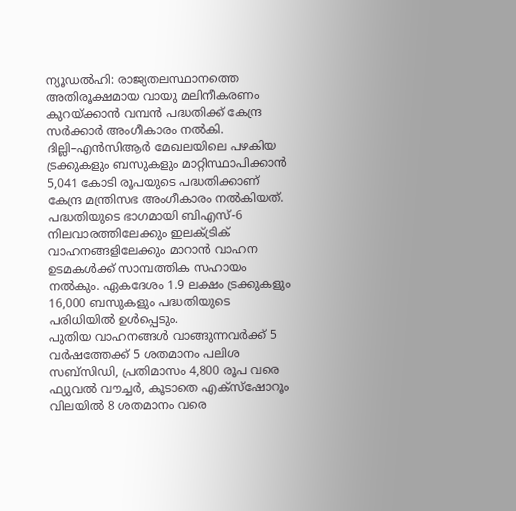ന്യൂഡൽഹി: രാജ്യതലസ്ഥാനത്തെ അതിരൂക്ഷമായ വായു മലിനീകരണം കുറയ്ക്കാൻ വമ്പൻ പദ്ധതിക്ക് കേന്ദ്ര സർക്കാർ അംഗീകാരം നൽകി. ദില്ലി–എൻസിആർ മേഖലയിലെ പഴകിയ ട്രക്കുകളും ബസുകളും മാറ്റിസ്ഥാപിക്കാൻ 5,041 കോടി രൂപയുടെ പദ്ധതിക്കാണ് കേന്ദ്ര മന്ത്രിസഭ അംഗീകാരം നൽകിയത്.
പദ്ധതിയുടെ ഭാഗമായി ബിഎസ്-6 നിലവാരത്തിലേക്കും ഇലക്ട്രിക് വാഹനങ്ങളിലേക്കും മാറാൻ വാഹന ഉടമകൾക്ക് സാമ്പത്തിക സഹായം നൽകും. ഏകദേശം 1.9 ലക്ഷം ട്രക്കുകളും 16,000 ബസുകളും പദ്ധതിയുടെ പരിധിയിൽ ഉൾപ്പെടും.
പുതിയ വാഹനങ്ങൾ വാങ്ങുന്നവർക്ക് 5 വർഷത്തേക്ക് 5 ശതമാനം പലിശ സബ്സിഡി, പ്രതിമാസം 4,800 രൂപ വരെ ഫ്യുവൽ വൗച്ചർ, കൂടാതെ എക്സ്ഷോറൂം വിലയിൽ 8 ശതമാനം വരെ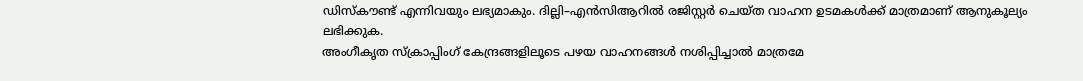ഡിസ്കൗണ്ട് എന്നിവയും ലഭ്യമാകും. ദില്ലി–എൻസിആറിൽ രജിസ്റ്റർ ചെയ്ത വാഹന ഉടമകൾക്ക് മാത്രമാണ് ആനുകൂല്യം ലഭിക്കുക.
അംഗീകൃത സ്ക്രാപ്പിംഗ് കേന്ദ്രങ്ങളിലൂടെ പഴയ വാഹനങ്ങൾ നശിപ്പിച്ചാൽ മാത്രമേ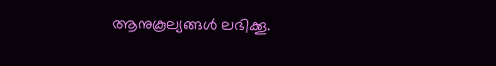ആനുകൂല്യങ്ങൾ ലഭിക്കൂ.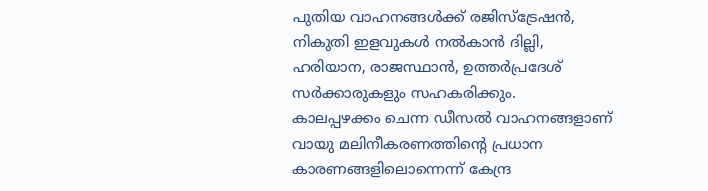പുതിയ വാഹനങ്ങൾക്ക് രജിസ്ട്രേഷൻ, നികുതി ഇളവുകൾ നൽകാൻ ദില്ലി, ഹരിയാന, രാജസ്ഥാൻ, ഉത്തർപ്രദേശ് സർക്കാരുകളും സഹകരിക്കും.
കാലപ്പഴക്കം ചെന്ന ഡീസൽ വാഹനങ്ങളാണ് വായു മലിനീകരണത്തിന്റെ പ്രധാന കാരണങ്ങളിലൊന്നെന്ന് കേന്ദ്ര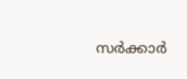സർക്കാർ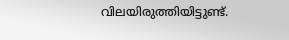വിലയിരുത്തിയിട്ടുണ്ട്.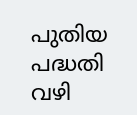പുതിയ പദ്ധതി വഴി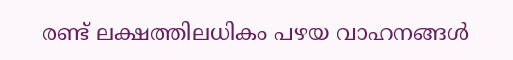രണ്ട് ലക്ഷത്തിലധികം പഴയ വാഹനങ്ങൾ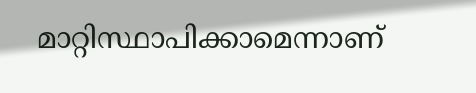മാറ്റിസ്ഥാപിക്കാമെന്നാണ്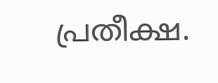പ്രതീക്ഷ.